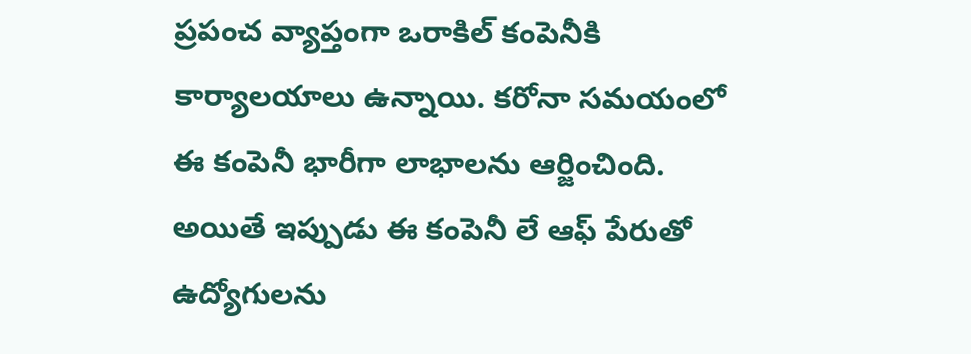ప్రపంచ వ్యాప్తంగా ఒరాకిల్ కంపెనీకి కార్యాలయాలు ఉన్నాయి. కరోనా సమయంలో ఈ కంపెనీ భారీగా లాభాలను ఆర్జించింది. అయితే ఇప్పుడు ఈ కంపెనీ లే ఆఫ్ పేరుతో ఉద్యోగులను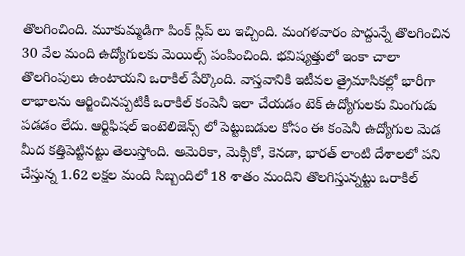తొలగించింది. మూకుమ్మడిగా పింక్ స్లిప్ లు ఇచ్చింది. మంగళవారం పొద్దున్నే తొలగించిన 30 వేల మంది ఉద్యోగులకు మెయిల్స్ పంపించింది. భవిష్యత్తులో ఇంకా చాలా తొలగింపులు ఉంటాయని ఒరాకిల్ పేర్కొంది. వాస్తవానికి ఇటీవల త్రైమాసికల్లో భారీగా లాభాలను ఆర్జించినప్పటికీ ఒరాకిల్ కంపెనీ ఇలా చేయడం టెక్ ఉద్యోగులకు మింగుడు పడడం లేదు. ఆర్టిఫిషల్ ఇంటెలిజెన్స్ లో పెట్టుబడుల కోసం ఈ కంపెనీ ఉద్యోగుల మెడ మీద కత్తిపెట్టినట్టు తెలుస్తోంది. అమెరికా, మెక్సికో, కెనడా, భారత్ లాంటి దేశాలలో పని చేస్తున్న 1.62 లక్షల మంది సిబ్బందిలో 18 శాతం మందిని తొలగిస్తున్నట్టు ఒరాకిల్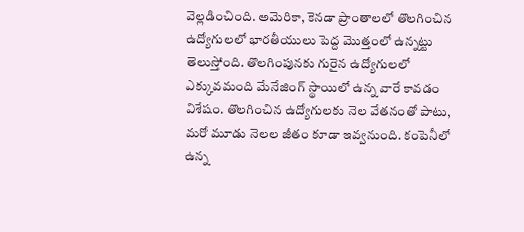వెల్లడించింది. అమెరికా, కెనడా ప్రాంతాలలో తొలగించిన ఉద్యోగులలో భారతీయులు పెద్ద మొత్తంలో ఉన్నట్టు తెలుస్తోంది. తొలగింపునకు గురైన ఉద్యోగులలో ఎక్కువమంది మేనేజింగ్ స్థాయిలో ఉన్న వారే కావడం విశేషం. తొలగించిన ఉద్యోగులకు నెల వేతనంతో పాటు, మరో మూడు నెలల జీతం కూడా ఇవ్వనుంది. కంపెనీలో ఉన్న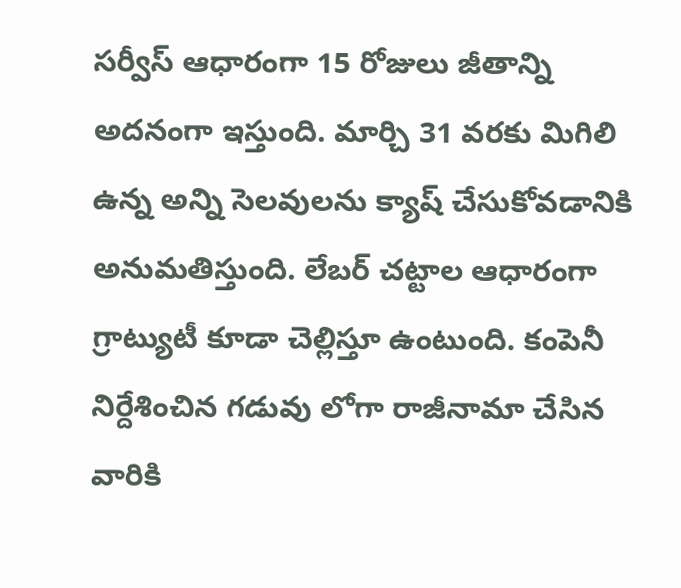సర్వీస్ ఆధారంగా 15 రోజులు జీతాన్ని అదనంగా ఇస్తుంది. మార్చి 31 వరకు మిగిలి ఉన్న అన్ని సెలవులను క్యాష్ చేసుకోవడానికి అనుమతిస్తుంది. లేబర్ చట్టాల ఆధారంగా గ్రాట్యుటీ కూడా చెల్లిస్తూ ఉంటుంది. కంపెనీ నిర్దేశించిన గడువు లోగా రాజీనామా చేసిన వారికి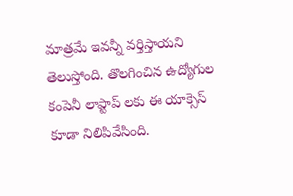మాత్రమే ఇవన్నీ వర్తిస్తాయని తెలుస్తోంది. తొలగించిన ఉద్యోగుల కంపెనీ లాప్టాప్ లకు ఈ యాక్సెస్ కూడా నిలిపివేసింది.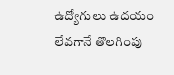ఉద్యోగులు ఉదయం లేవగానే తొలగింపు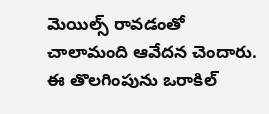మెయిల్స్ రావడంతో చాలామంది ఆవేదన చెందారు. ఈ తొలగింపును ఒరాకిల్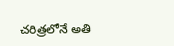చరిత్రలోనే అతి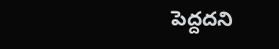పెద్దదని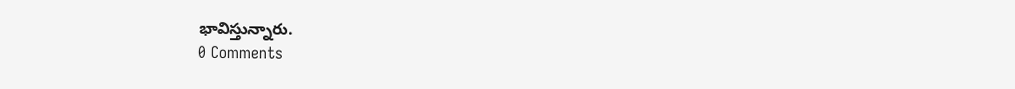భావిస్తున్నారు.
0 Comments